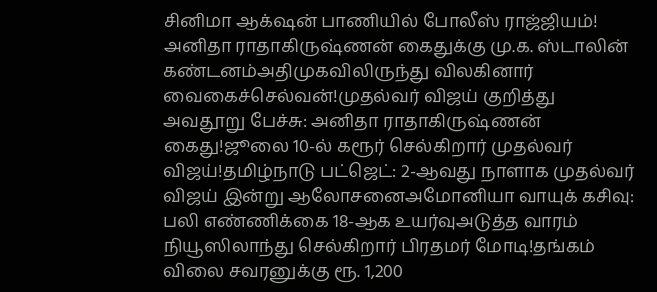சினிமா ஆக்‌ஷன் பாணியில் போலீஸ் ராஜ்ஜியம்! அனிதா ராதாகிருஷ்ணன் கைதுக்கு மு.க. ஸ்டாலின் கண்டனம்அதிமுகவிலிருந்து விலகினார் வைகைச்செல்வன்!முதல்வர் விஜய் குறித்து அவதூறு பேச்சு: அனிதா ராதாகிருஷ்ணன் கைது!ஜூலை 10-ல் கரூர் செல்கிறார் முதல்வர் விஜய்!தமிழ்நாடு பட்ஜெட்: 2-ஆவது நாளாக முதல்வர் விஜய் இன்று ஆலோசனைஅமோனியா வாயுக் கசிவு: பலி எண்ணிக்கை 18-ஆக உயர்வுஅடுத்த வாரம் நியூஸிலாந்து செல்கிறார் பிரதமர் மோடி!தங்கம் விலை சவரனுக்கு ரூ. 1,200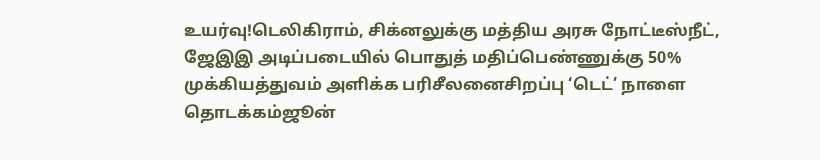உயர்வு!டெலிகிராம், சிக்னலுக்கு மத்திய அரசு நோட்டீஸ்நீட், ஜேஇஇ அடிப்படையில் பொதுத் மதிப்பெண்ணுக்கு 50% முக்கியத்துவம் அளிக்க பரிசீலனைசிறப்பு ‘டெட்’ நாளை தொடக்கம்ஜூன்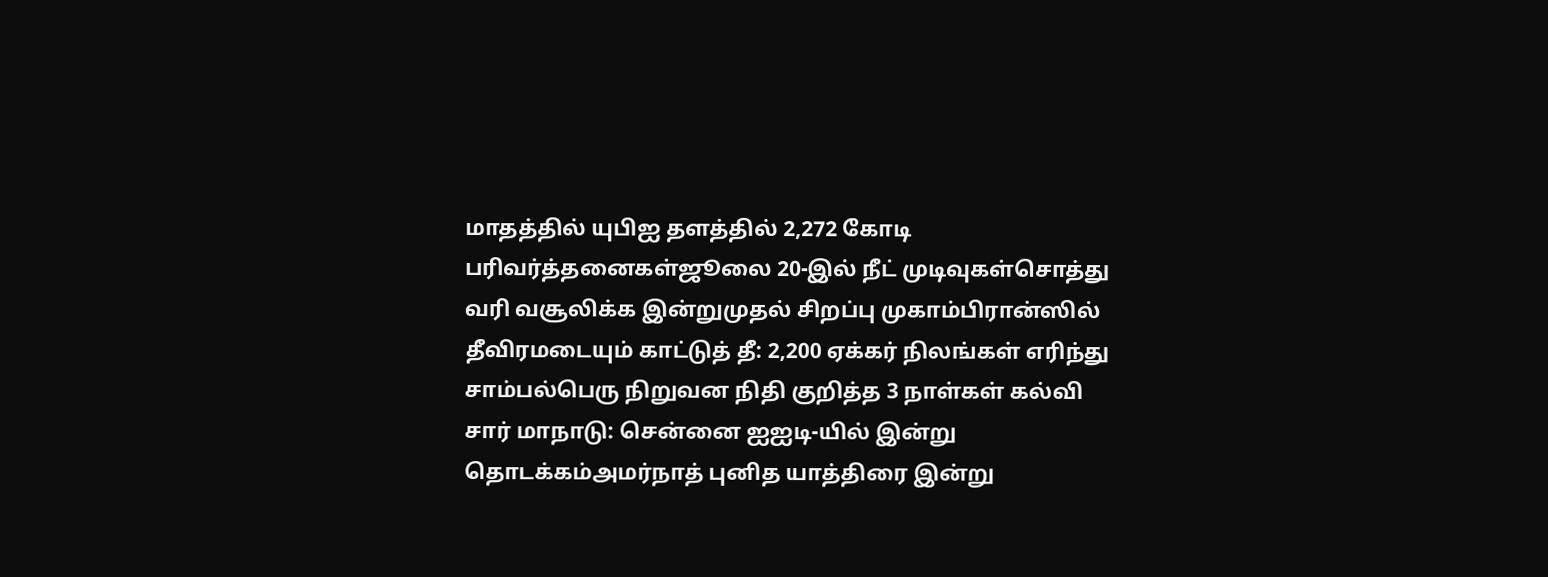மாதத்தில் யுபிஐ தளத்தில் 2,272 கோடி பரிவர்த்தனைகள்ஜூலை 20-இல் நீட் முடிவுகள்சொத்து வரி வசூலிக்க இன்றுமுதல் சிறப்பு முகாம்பிரான்ஸில் தீவிரமடையும் காட்டுத் தீ: 2,200 ஏக்கர் நிலங்கள் எரிந்து சாம்பல்பெரு நிறுவன நிதி குறித்த 3 நாள்கள் கல்வி சார் மாநாடு: சென்னை ஐஐடி-யில் இன்று தொடக்கம்அமர்நாத் புனித யாத்திரை இன்று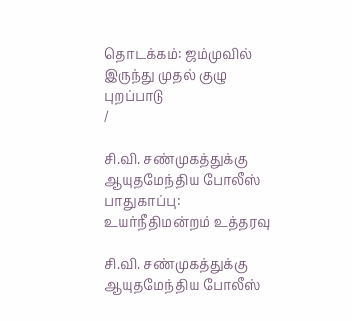தொடக்கம்: ஜம்முவில் இருந்து முதல் குழு புறப்பாடு
/

சி.வி. சண்முகத்துக்கு ஆயுதமேந்திய போலீஸ் பாதுகாப்பு: உயர்நீதிமன்றம் உத்தரவு

சி.வி. சண்முகத்துக்கு ஆயுதமேந்திய போலீஸ்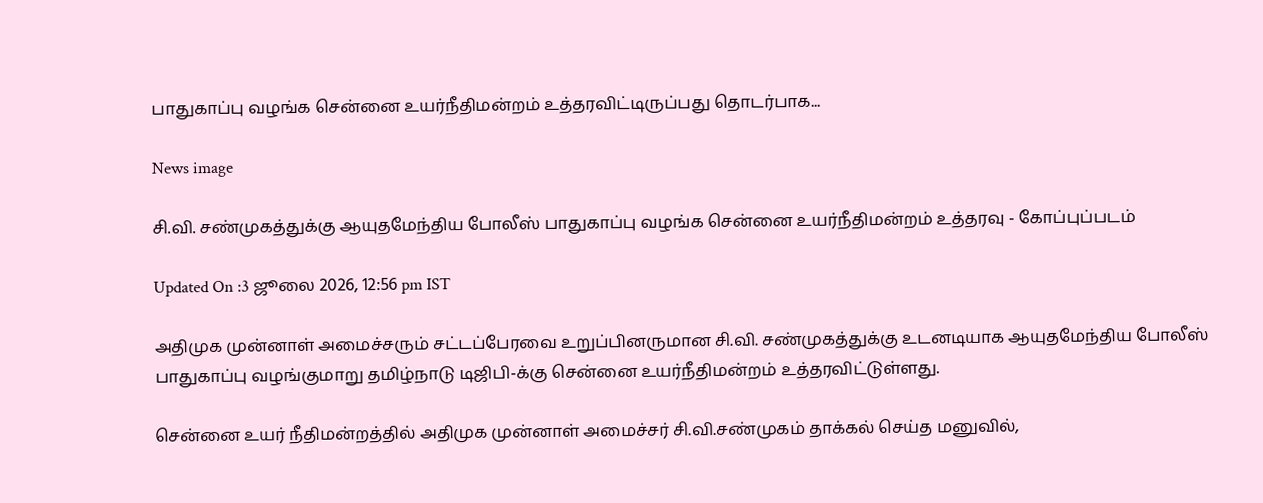பாதுகாப்பு வழங்க சென்னை உயர்நீதிமன்றம் உத்தரவிட்டிருப்பது தொடர்பாக...

News image

சி.வி. சண்முகத்துக்கு ஆயுதமேந்திய போலீஸ் பாதுகாப்பு வழங்க சென்னை உயர்நீதிமன்றம் உத்தரவு - கோப்புப்படம்

Updated On :3 ஜூலை 2026, 12:56 pm IST

அதிமுக முன்னாள் அமைச்சரும் சட்டப்பேரவை உறுப்பினருமான சி.வி. சண்முகத்துக்கு உடனடியாக ஆயுதமேந்திய போலீஸ் பாதுகாப்பு வழங்குமாறு தமிழ்நாடு டிஜிபி-க்கு சென்னை உயர்நீதிமன்றம் உத்தரவிட்டுள்ளது.

சென்னை உயர் நீதிமன்றத்தில் அதிமுக முன்னாள் அமைச்சர் சி.வி.சண்முகம் தாக்கல் செய்த மனுவில்,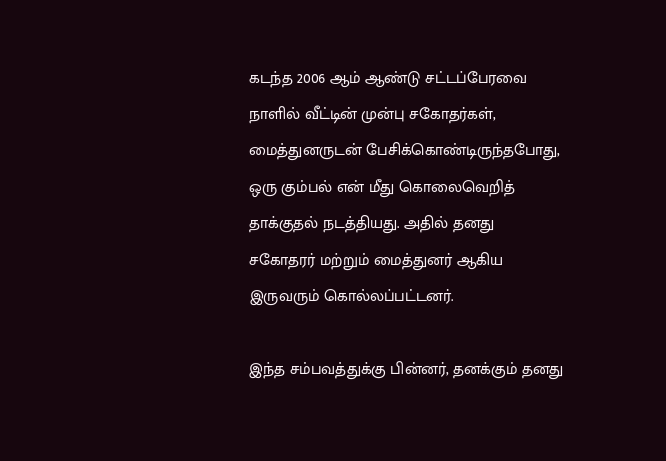கடந்த 2006 ஆம் ஆண்டு சட்டப்பேரவை நாளில் வீட்டின் முன்பு சகோதர்கள், மைத்துனருடன் பேசிக்கொண்டிருந்தபோது, ஒரு கும்பல் என் மீது கொலைவெறித் தாக்குதல் நடத்தியது. அதில் தனது சகோதரர் மற்றும் மைத்துனர் ஆகிய இருவரும் கொல்லப்பட்டனர்.

இந்த சம்பவத்துக்கு பின்னர், தனக்கும் தனது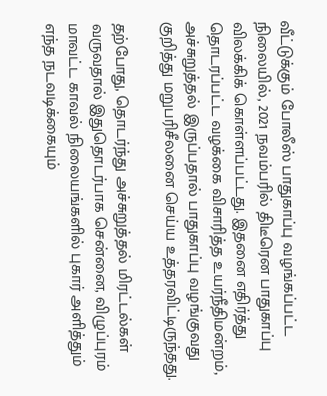வீட்டுக்கும் போலீஸ் பாதுகாப்பு வழங்கப்பட்ட நிலையில், 2021 நவம்பரில் திடீரென பாதுகாப்பு விலக்கிக் கொள்ளப்பட்டது. இதனை எதிர்த்து தொடரப்பட்ட வழக்கை விசாரித்த உயர்நீதிமன்றம், அச்சுறுத்தல் இருப்பதால் பாதுகாப்பு வழங்குவது குறித்து மறுபரிசீலனை செய்ய உத்தரவிட்டிருந்தது.

தற்போது, தொடர்ந்து அச்சுறுத்தல் மிரட்டல்கள் வருவதால் இதுதொடர்பாக சென்னை, விழுப்புரம் மாவட்ட காவல் நிலையங்களில் புகார் அளித்தும் எந்த நடவடிக்கையும்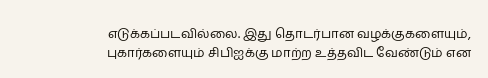எடுக்கப்படவில்லை. இது தொடர்பான வழக்குகளையும், புகார்களையும் சிபிஐக்கு மாற்ற உத்தவிட வேண்டும் என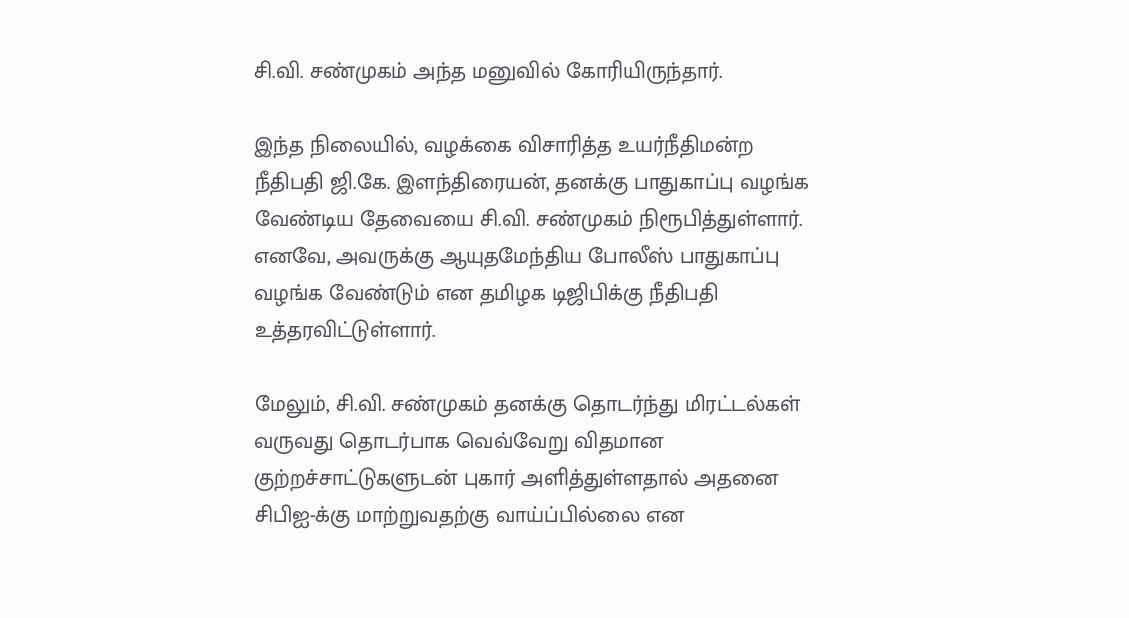சி.வி. சண்முகம் அந்த மனுவில் கோரியிருந்தார்.

இந்த நிலையில், வழக்கை விசாரித்த உயர்நீதிமன்ற நீதிபதி ஜி.கே. இளந்திரையன், தனக்கு பாதுகாப்பு வழங்க வேண்டிய தேவையை சி.வி. சண்முகம் நிரூபித்துள்ளார். எனவே, அவருக்கு ஆயுதமேந்திய போலீஸ் பாதுகாப்பு வழங்க வேண்டும் என தமிழக டிஜிபிக்கு நீதிபதி உத்தரவிட்டுள்ளார்.

மேலும், சி.வி. சண்முகம் தனக்கு தொடர்ந்து மிரட்டல்கள் வருவது தொடர்பாக வெவ்வேறு விதமான குற்றச்சாட்டுகளுடன் புகார் அளித்துள்ளதால் அதனை சிபிஐ-க்கு மாற்றுவதற்கு வாய்ப்பில்லை என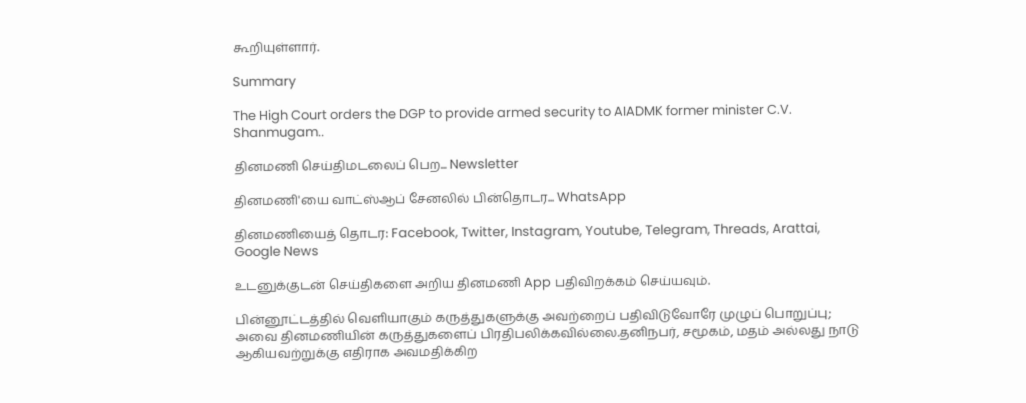கூறியுள்ளார்.

Summary

The High Court orders the DGP to provide armed security to AIADMK former minister C.V. Shanmugam..

தினமணி செய்திமடலைப் பெற... Newsletter

தினமணி'யை வாட்ஸ்ஆப் சேனலில் பின்தொடர... WhatsApp

தினமணியைத் தொடர: Facebook, Twitter, Instagram, Youtube, Telegram, Threads, Arattai, Google News

உடனுக்குடன் செய்திகளை அறிய தினமணி App பதிவிறக்கம் செய்யவும்.

பின்னூட்டத்தில் வெளியாகும் கருத்துகளுக்கு அவற்றைப் பதிவிடுவோரே முழுப் பொறுப்பு; அவை தினமணியின் கருத்துகளைப் பிரதிபலிக்கவில்லை.தனிநபர், சமூகம், மதம் அல்லது நாடு ஆகியவற்றுக்கு எதிராக அவமதிக்கிற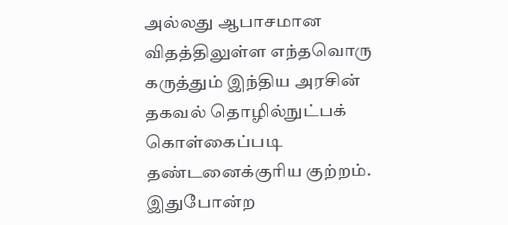அல்லது ஆபாசமான விதத்திலுள்ள எந்தவொரு கருத்தும் இந்திய அரசின் தகவல் தொழில்நுட்பக் கொள்கைப்படி தண்டனைக்குரிய குற்றம். இதுபோன்ற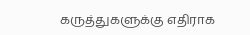கருத்துகளுக்கு எதிராக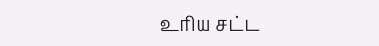உரிய சட்ட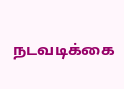நடவடிக்கை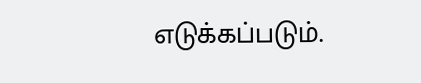எடுக்கப்படும்.